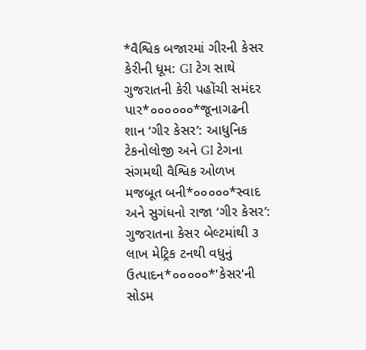*વૈશ્વિક બજારમાં ગીરની કેસર કેરીની ધૂમ: GI ટેગ સાથે ગુજરાતની કેરી પહોંચી સમંદર પાર*૦૦૦૦૦૦*જૂનાગઢની શાન ‘ગીર કેસર’: આધુનિક ટેકનોલોજી અને GI ટેગના સંગમથી વૈશ્વિક ઓળખ મજબૂત બની*૦૦૦૦૦*સ્વાદ અને સુગંધનો રાજા ‘ગીર કેસર’: ગુજરાતના કેસર બેલ્ટમાંથી ૩ લાખ મેટ્રિક ટનથી વધુનું ઉત્પાદન*૦૦૦૦૦*'કેસર'ની સોડમ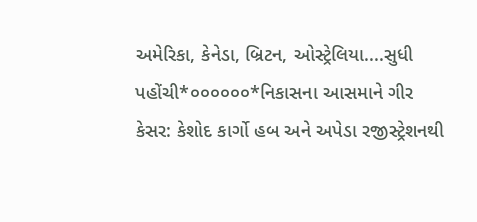અમેરિકા, કેનેડા, બ્રિટન, ઓસ્ટ્રેલિયા....સુધી પહોંચી*૦૦૦૦૦૦*નિકાસના આસમાને ગીર કેસર: કેશોદ કાર્ગો હબ અને અપેડા રજીસ્ટ્રેશનથી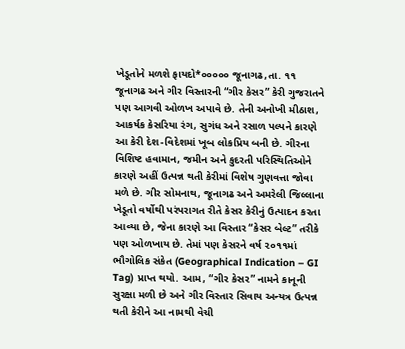ખેડૂતોને મળશે ફાયદો*૦૦૦૦૦ જૂનાગઢ,તા. ૧૧ જૂનાગઢ અને ગીર વિસ્તારની “ગીર કેસર” કેરી ગુજરાતને પણ આગવી ઓળખ અપાવે છે. તેની અનોખી મીઠાશ, આકર્ષક કેસરિયા રંગ, સુગંધ અને રસાળ પલ્પને કારણે આ કેરી દેશ-વિદેશમાં ખૂબ લોકપ્રિય બની છે. ગીરના વિશિષ્ટ હવામાન, જમીન અને કુદરતી પરિસ્થિતિઓને કારણે અહીં ઉત્પન્ન થતી કેરીમાં વિશેષ ગુણવત્તા જોવા મળે છે. ગીર સોમનાથ, જૂનાગઢ અને અમરેલી જિલ્લાના ખેડૂતો વર્ષોથી પરંપરાગત રીતે કેસર કેરીનું ઉત્પાદન કરતા આવ્યા છે, જેના કારણે આ વિસ્તાર “કેસર બેલ્ટ” તરીકે પણ ઓળખાય છે. તેમાં પણ કેસરને વર્ષ ૨૦૧૧માં ભૌગોલિક સંકેત (Geographical Indication – GI Tag) પ્રાપ્ત થયો. આમ, “ગીર કેસર” નામને કાનૂની સુરક્ષા મળી છે અને ગીર વિસ્તાર સિવાય અન્યત્ર ઉત્પન્ન થતી કેરીને આ નામથી વેચી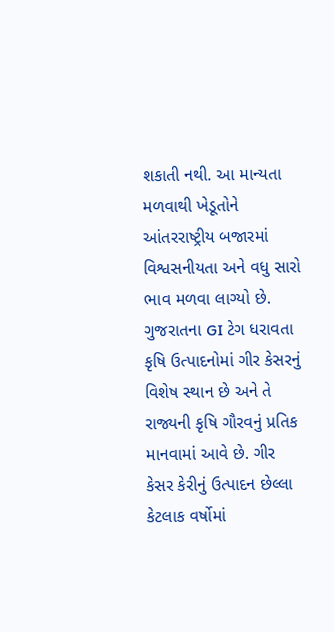શકાતી નથી. આ માન્યતા મળવાથી ખેડૂતોને આંતરરાષ્ટ્રીય બજારમાં વિશ્વસનીયતા અને વધુ સારો ભાવ મળવા લાગ્યો છે. ગુજરાતના GI ટેગ ધરાવતા કૃષિ ઉત્પાદનોમાં ગીર કેસરનું વિશેષ સ્થાન છે અને તે રાજ્યની કૃષિ ગૌરવનું પ્રતિક માનવામાં આવે છે. ગીર કેસર કેરીનું ઉત્પાદન છેલ્લા કેટલાક વર્ષોમાં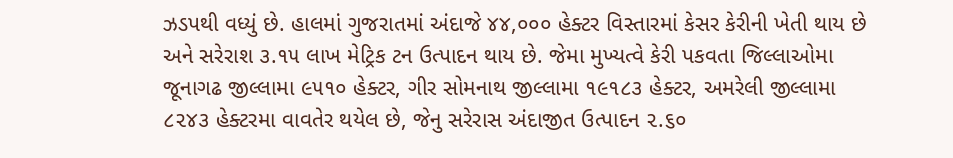ઝડપથી વધ્યું છે. હાલમાં ગુજરાતમાં અંદાજે ૪૪,૦૦૦ હેક્ટર વિસ્તારમાં કેસર કેરીની ખેતી થાય છે અને સરેરાશ ૩.૧૫ લાખ મેટ્રિક ટન ઉત્પાદન થાય છે. જેમા મુખ્યત્વે કેરી પકવતા જિલ્લાઓમા જૂનાગઢ જીલ્લામા ૯૫૧૦ હેક્ટર, ગીર સોમનાથ જીલ્લામા ૧૯૧૮૩ હેક્ટર, અમરેલી જીલ્લામા ૮૨૪૩ હેક્ટરમા વાવતેર થયેલ છે, જેનુ સરેરાસ અંદાજીત ઉત્પાદન ૨.૬૦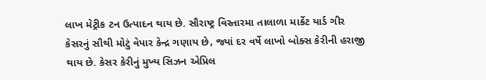લાખ મેટ્રીક ટન ઉત્પાદન થાય છે. સૌરાષ્ટ્ર વિસ્તારમા તાલાળા માર્કેટ યાર્ડ ગીર કેસરનું સૌથી મોટું વેપાર કેન્દ્ર ગણાય છે, જ્યાં દર વર્ષે લાખો બોક્સ કેરીની હરાજી થાય છે. કેસર કેરીનું મુખ્ય સિઝન એપ્રિલ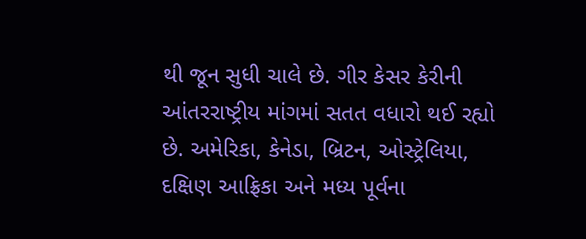થી જૂન સુધી ચાલે છે. ગીર કેસર કેરીની આંતરરાષ્ટ્રીય માંગમાં સતત વધારો થઈ રહ્યો છે. અમેરિકા, કેનેડા, બ્રિટન, ઓસ્ટ્રેલિયા, દક્ષિણ આફ્રિકા અને મધ્ય પૂર્વના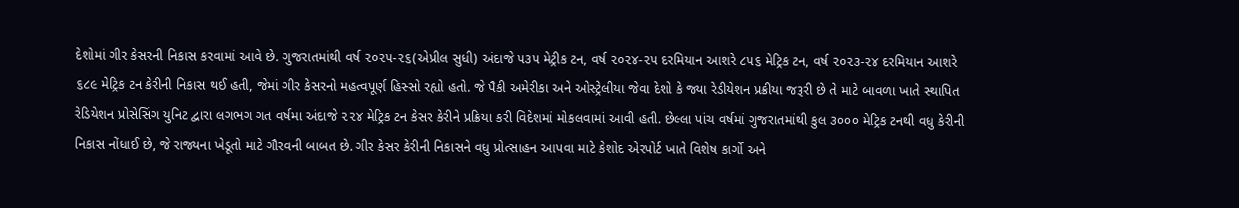દેશોમાં ગીર કેસરની નિકાસ કરવામાં આવે છે. ગુજરાતમાંથી વર્ષ ૨૦૨૫-૨૬(એપ્રીલ સુધી) અંદાજે ૫૩૫ મેટ્રીક ટન, વર્ષ ૨૦૨૪-૨૫ દરમિયાન આશરે ૮૫૬ મેટ્રિક ટન, વર્ષ ૨૦૨૩-૨૪ દરમિયાન આશરે ૬૮૯ મેટ્રિક ટન કેરીની નિકાસ થઈ હતી, જેમાં ગીર કેસરનો મહત્વપૂર્ણ હિસ્સો રહ્યો હતો. જે પૈકી અમેરીકા અને ઓસ્ટ્રેલીયા જેવા દેશો કે જ્યા રેડીયેશન પ્રક્રીયા જરૂરી છે તે માટે બાવળા ખાતે સ્થાપિત રેડિયેશન પ્રોસેસિંગ યુનિટ દ્વારા લગભગ ગત વર્ષમા અંદાજે ૨૨૪ મેટ્રિક ટન કેસર કેરીને પ્રક્રિયા કરી વિદેશમાં મોકલવામાં આવી હતી. છેલ્લા પાંચ વર્ષમાં ગુજરાતમાંથી કુલ ૩૦૦૦ મેટ્રિક ટનથી વધુ કેરીની નિકાસ નોંધાઈ છે, જે રાજ્યના ખેડૂતો માટે ગૌરવની બાબત છે. ગીર કેસર કેરીની નિકાસને વધુ પ્રોત્સાહન આપવા માટે કેશોદ એરપોર્ટ ખાતે વિશેષ કાર્ગો અને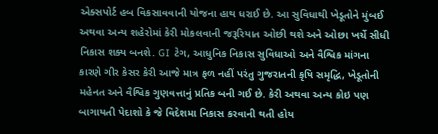એક્સપોર્ટ હબ વિકસાવવાની યોજના હાથ ધરાઈ છે. આ સુવિધાથી ખેડૂતોને મુંબઈ અથવા અન્ય શહેરોમાં કેરી મોકલવાની જરૂરિયાત ઓછી થશે અને ઓછા ખર્ચે સીધી નિકાસ શક્ય બનશે. GI ટેગ, આધુનિક નિકાસ સુવિધાઓ અને વૈશ્વિક માંગના કારણે ગીર કેસર કેરી આજે માત્ર ફળ નહીં પરંતુ ગુજરાતની કૃષિ સમૃદ્ધિ, ખેડૂતોની મહેનત અને વૈશ્વિક ગુણવત્તાનું પ્રતિક બની ગઈ છે. કેરી અથવા અન્ય કોઇ પણ બાગાયતી પેદાશો કે જે વિદેશમા નિકાસ કરવાની થતી હોય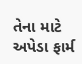તેના માટે અપેડા ફાર્મ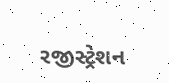રજીસ્ટ્રેશન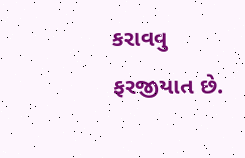કરાવવુ ફરજીયાત છે.